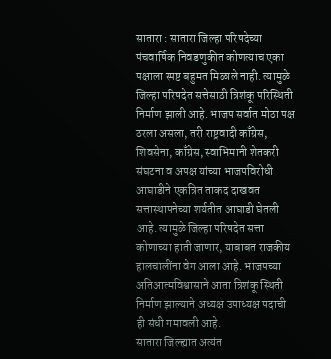सातारा : सातारा जिल्हा परिषदेच्या पंचवार्षिक निवडणुकीत कोणत्याच एका पक्षाला स्पष्ट बहुमत मिळाले नाही. त्यामुळे जिल्हा परिषदेत सत्तेसाठी त्रिशंकू परिस्थिती निर्माण झाली आहे. भाजप सर्वात मोठा पक्ष ठरला असला, तरी राष्ट्रवादी काँग्रेस, शिवसेना, काँग्रेस, स्वाभिमानी शेतकरी संघटना व अपक्ष यांच्या भाजपविरोधी आघाडीने एकत्रित ताकद दाखवत सत्तास्थापनेच्या शर्यतीत आघाडी घेतली आहे. त्यामुळे जिल्हा परिषदेत सत्ता कोणाच्या हाती जाणार, याबाबत राजकीय हालचालींना वेग आला आहे. भाजपच्या अतिआत्मविश्वासाने आता त्रिशंकू स्थिती निर्माण झाल्याने अध्यक्ष उपाध्यक्ष पदाची ही संधी गमावली आहे.
सातारा जिल्ह्यात अत्यंत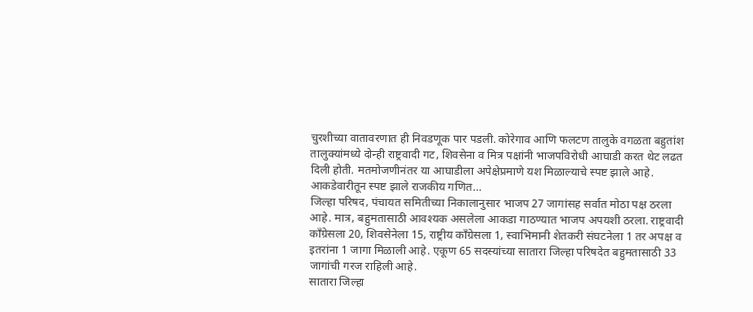चुरशीच्या वातावरणात ही निवडणूक पार पडली. कोरेगाव आणि फलटण तालुके वगळता बहुतांश तालुक्यांमध्ये दोन्ही राष्ट्रवादी गट, शिवसेना व मित्र पक्षांनी भाजपविरोधी आघाडी करत थेट लढत दिली होती. मतमोजणीनंतर या आघाडीला अपेक्षेप्रमाणे यश मिळाल्याचे स्पष्ट झाले आहे.
आकडेवारीतून स्पष्ट झाले राजकीय गणित…
जिल्हा परिषद, पंचायत समितीच्या निकालानुसार भाजप 27 जागांसह सर्वात मोठा पक्ष ठरला आहे. मात्र, बहुमतासाठी आवश्यक असलेला आकडा गाठण्यात भाजप अपयशी ठरला. राष्ट्रवादी काँग्रेसला 20, शिवसेनेला 15, राष्ट्रीय काँग्रेसला 1, स्वाभिमानी शेतकरी संघटनेला 1 तर अपक्ष व इतरांना 1 जागा मिळाली आहे. एकूण 65 सदस्यांच्या सातारा जिल्हा परिषदेत बहुमतासाठी 33 जागांची गरज राहिली आहे.
सातारा जिल्हा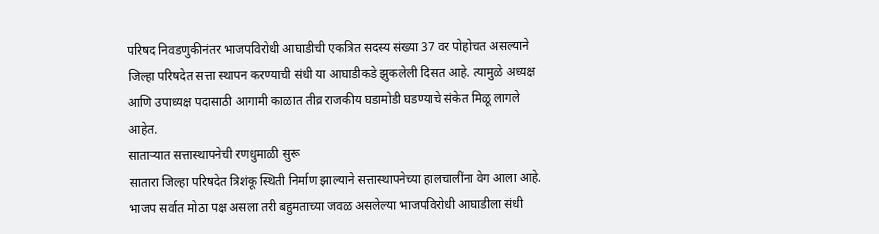परिषद निवडणुकीनंतर भाजपविरोधी आघाडीची एकत्रित सदस्य संख्या 37 वर पोहोचत असल्याने जिल्हा परिषदेत सत्ता स्थापन करण्याची संधी या आघाडीकडे झुकलेली दिसत आहे. त्यामुळे अध्यक्ष आणि उपाध्यक्ष पदासाठी आगामी काळात तीव्र राजकीय घडामोडी घडण्याचे संकेत मिळू लागले आहेत.
साताऱ्यात सत्तास्थापनेची रणधुमाळी सुरू
सातारा जिल्हा परिषदेत त्रिशंकू स्थिती निर्माण झाल्याने सत्तास्थापनेच्या हालचालींना वेग आला आहे. भाजप सर्वात मोठा पक्ष असला तरी बहुमताच्या जवळ असलेल्या भाजपविरोधी आघाडीला संधी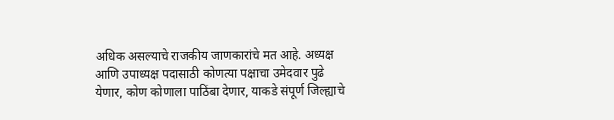अधिक असल्याचे राजकीय जाणकारांचे मत आहे. अध्यक्ष आणि उपाध्यक्ष पदासाठी कोणत्या पक्षाचा उमेदवार पुढे येणार, कोण कोणाला पाठिंबा देणार, याकडे संपूर्ण जिल्ह्याचे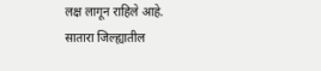लक्ष लागून राहिले आहे.
सातारा जिल्ह्यातील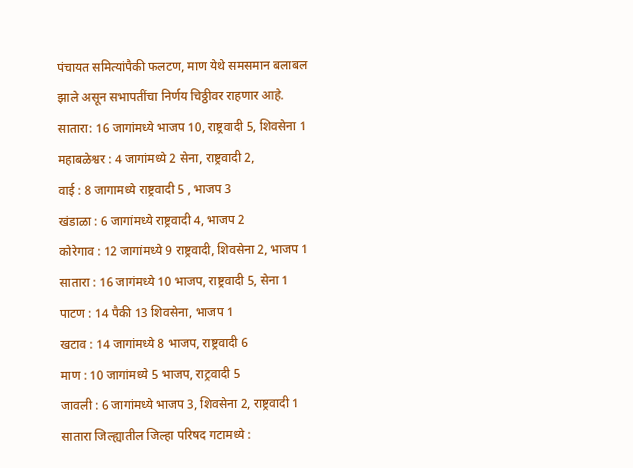पंचायत समित्यांपैकी फलटण, माण येथे समसमान बलाबल झाले असून सभापतींचा निर्णय चिठ्ठीवर राहणार आहे.
सातारा: 16 जागांमध्ये भाजप 10, राष्ट्रवादी 5, शिवसेना 1
महाबळेश्वर : 4 जागांमध्ये 2 सेना, राष्ट्रवादी 2,
वाई : 8 जागामध्ये राष्ट्रवादी 5 , भाजप 3
खंडाळा : 6 जागांमध्ये राष्ट्रवादी 4, भाजप 2
कोरेगाव : 12 जागांमध्ये 9 राष्ट्रवादी, शिवसेना 2, भाजप 1
सातारा : 16 जागंमध्ये 10 भाजप, राष्ट्रवादी 5, सेना 1
पाटण : 14 पैकी 13 शिवसेना, भाजप 1
खटाव : 14 जागांमध्ये 8 भाजप, राष्ट्रवादी 6
माण : 10 जागांमध्ये 5 भाजप, राट्रवादी 5
जावली : 6 जागांमध्ये भाजप 3, शिवसेना 2, राष्ट्रवादी 1
सातारा जिल्ह्यातील जिल्हा परिषद गटामध्ये :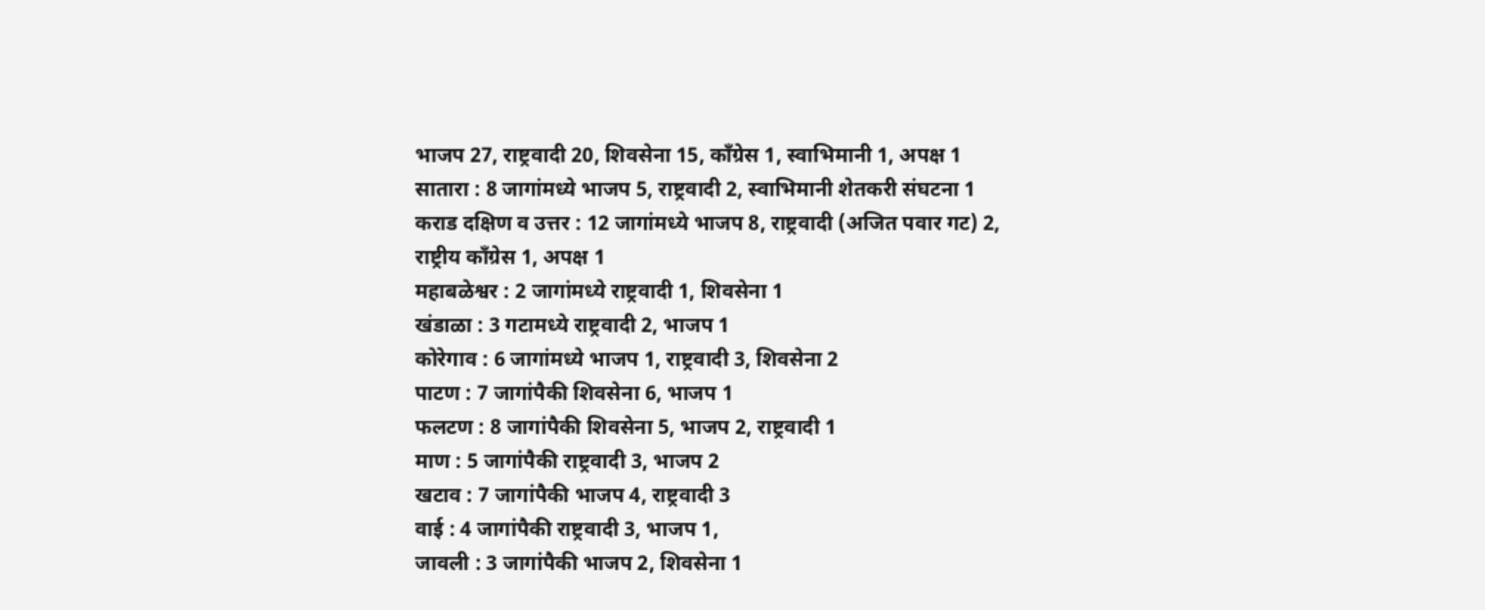भाजप 27, राष्ट्रवादी 20, शिवसेना 15, काँग्रेस 1, स्वाभिमानी 1, अपक्ष 1
सातारा : 8 जागांमध्ये भाजप 5, राष्ट्रवादी 2, स्वाभिमानी शेतकरी संघटना 1
कराड दक्षिण व उत्तर : 12 जागांमध्ये भाजप 8, राष्ट्रवादी (अजित पवार गट) 2, राष्ट्रीय काँग्रेस 1, अपक्ष 1
महाबळेश्वर : 2 जागांमध्ये राष्ट्रवादी 1, शिवसेना 1
खंडाळा : 3 गटामध्ये राष्ट्रवादी 2, भाजप 1
कोरेगाव : 6 जागांमध्ये भाजप 1, राष्ट्रवादी 3, शिवसेना 2
पाटण : 7 जागांपैकी शिवसेना 6, भाजप 1
फलटण : 8 जागांपैकी शिवसेना 5, भाजप 2, राष्ट्रवादी 1
माण : 5 जागांपैकी राष्ट्रवादी 3, भाजप 2
खटाव : 7 जागांपैकी भाजप 4, राष्ट्रवादी 3
वाई : 4 जागांपैकी राष्ट्रवादी 3, भाजप 1,
जावली : 3 जागांपैकी भाजप 2, शिवसेना 1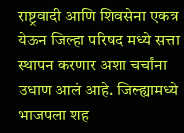राष्ट्रवादी आणि शिवसेना एकत्र येऊन जिल्हा परिषद मध्ये सत्ता स्थापन करणार अशा चर्चांना उधाण आलं आहे. जिल्ह्यामध्ये भाजपला शह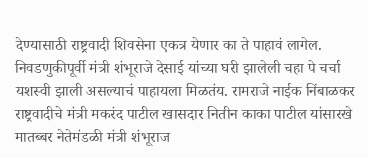देण्यासाठी राष्ट्रवादी शिवसेना एकत्र येणार का ते पाहावं लागेल. निवडणुकीपूर्वी मंत्री शंभूराजे देसाई यांच्या घरी झालेली चहा पे चर्चा यशस्वी झाली असल्याचं पाहायला मिळतंय. रामराजे नाईक निंबाळकर राष्ट्रवादीचे मंत्री मकरंद पाटील खासदार नितीन काका पाटील यांसारखे मातब्बर नेतेमंडळी मंत्री शंभूराज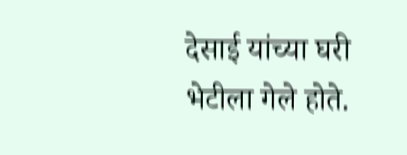देसाई यांच्या घरी भेटीला गेले होते.